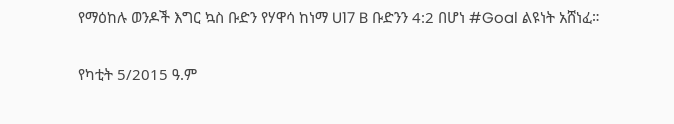የማዕከሉ ወንዶች እግር ኳስ ቡድን የሃዋሳ ከነማ U17 B ቡድንን 4:2 በሆነ #Goal ልዩነት አሸነፈ።

የካቲት 5/2015 ዓ.ም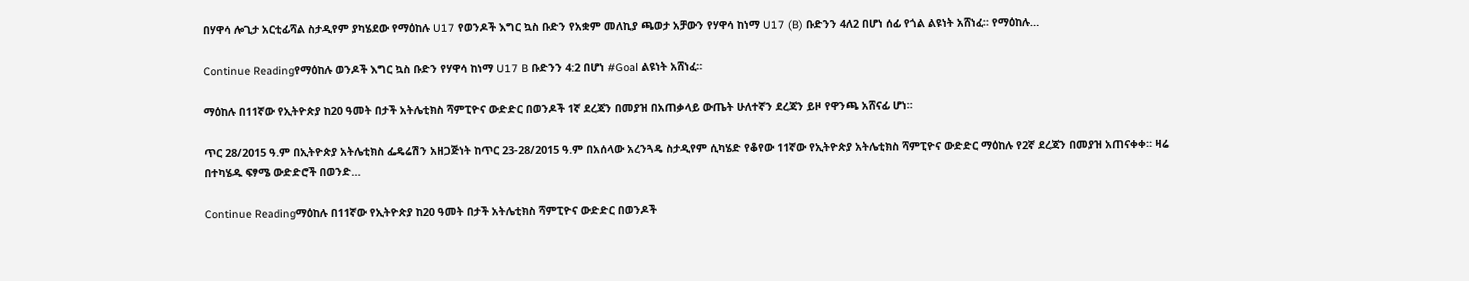በሃዋሳ ሎጊታ አርቲፊሻል ስታዲየም ያካሄደው የማዕከሉ U17 የወንዶች እግር ኳስ ቡድን የአቋም መለኪያ ጫወታ አቻውን የሃዋሳ ከነማ U17 (B) ቡድንን 4ለ2 በሆነ ሰፊ የጎል ልዩነት አሸነፈ። የማዕከሉ…

Continue Readingየማዕከሉ ወንዶች እግር ኳስ ቡድን የሃዋሳ ከነማ U17 B ቡድንን 4:2 በሆነ #Goal ልዩነት አሸነፈ።

ማዕከሉ በ11ኛው የኢትዮጵያ ከ20 ዓመት በታች አትሌቲክስ ሻምፒዮና ውድድር በወንዶች 1ኛ ደረጃን በመያዝ በአጠቃላይ ውጤት ሁለተኛን ደረጃን ይዞ የዋንጫ አሸናፊ ሆነ።

ጥር 28/2015 ዓ.ም በኢትዮጵያ አትሌቲክስ ፌዴሬሽን አዘጋጅነት ከጥር 23-28/2015 ዓ.ም በአሰላው አረንጓዴ ስታዲየም ሲካሄድ የቆየው 11ኛው የኢትዮጵያ አትሌቲክስ ሻምፒዮና ውድድር ማዕከሉ የ2ኛ ደረጃን በመያዝ አጠናቀቀ። ዛሬ በተካሄዱ ፍፃሜ ውድድሮች በወንድ…

Continue Readingማዕከሉ በ11ኛው የኢትዮጵያ ከ20 ዓመት በታች አትሌቲክስ ሻምፒዮና ውድድር በወንዶች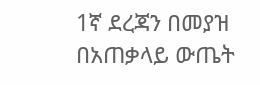1ኛ ደረጃን በመያዝ በአጠቃላይ ውጤት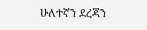ሁለተኛን ደረጃን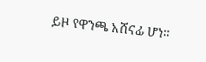ይዞ የዋንጫ አሸናፊ ሆነ።